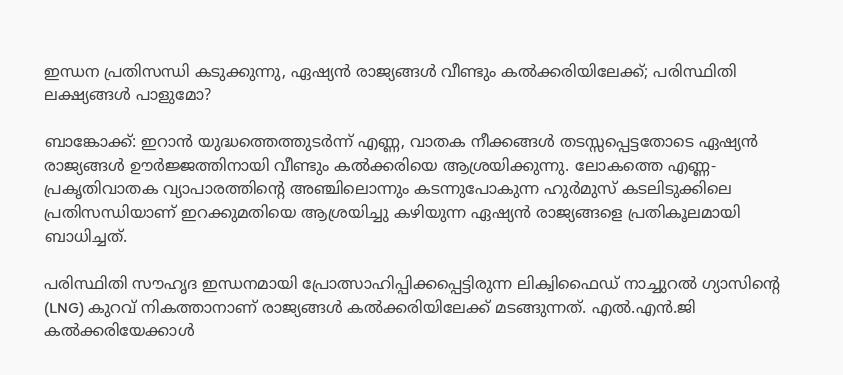ഇന്ധന പ്രതിസന്ധി കടുക്കുന്നു, ഏഷ്യൻ രാജ്യങ്ങൾ വീണ്ടും കൽക്കരിയിലേക്ക്; പരിസ്ഥിതി ലക്ഷ്യങ്ങൾ പാളുമോ?

ബാങ്കോക്ക്: ഇറാൻ യുദ്ധത്തെത്തുടർന്ന് എണ്ണ, വാതക നീക്കങ്ങൾ തടസ്സപ്പെട്ടതോടെ ഏഷ്യൻ രാജ്യങ്ങൾ ഊർജ്ജത്തിനായി വീണ്ടും കൽക്കരിയെ ആശ്രയിക്കുന്നു. ലോകത്തെ എണ്ണ-പ്രകൃതിവാതക വ്യാപാരത്തിന്റെ അഞ്ചിലൊന്നും കടന്നുപോകുന്ന ഹുർമുസ് കടലിടുക്കിലെ പ്രതിസന്ധിയാണ് ഇറക്കുമതിയെ ആശ്രയിച്ചു കഴിയുന്ന ഏഷ്യൻ രാജ്യങ്ങളെ പ്രതികൂലമായി ബാധിച്ചത്.

പരിസ്ഥിതി സൗഹൃദ ഇന്ധനമായി പ്രോത്സാഹിപ്പിക്കപ്പെട്ടിരുന്ന ലിക്വിഫൈഡ് നാച്ചുറൽ ഗ്യാസിന്റെ (LNG) കുറവ് നികത്താനാണ് രാജ്യങ്ങൾ കൽക്കരിയിലേക്ക് മടങ്ങുന്നത്. എൽ.എൻ.ജി കൽക്കരിയേക്കാൾ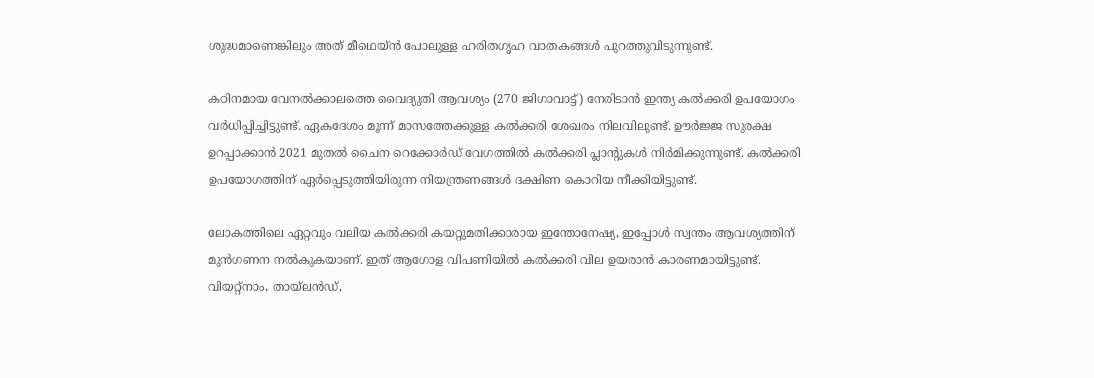ശുദ്ധമാണെങ്കിലും അത് മീഥെയ്ൻ പോലുള്ള ഹരിതഗൃഹ വാതകങ്ങൾ പുറത്തുവിടുന്നുണ്ട്.

കഠിനമായ വേനൽക്കാലത്തെ വൈദ്യുതി ആവശ്യം (270 ജിഗാവാട്ട്) നേരിടാൻ ഇന്ത്യ കൽക്കരി ഉപയോഗം വർധിപ്പിച്ചിട്ടുണ്ട്. ഏകദേശം മൂന്ന് മാസത്തേക്കുള്ള കൽക്കരി ശേഖരം നിലവിലുണ്ട്. ഊർജ്ജ സുരക്ഷ ഉറപ്പാക്കാൻ 2021 മുതൽ ചൈന റെക്കോർഡ് വേഗത്തിൽ കൽക്കരി പ്ലാന്റുകൾ നിർമിക്കുന്നുണ്ട്. കൽക്കരി ഉപയോഗത്തിന് ഏർപ്പെടുത്തിയിരുന്ന നിയന്ത്രണങ്ങൾ ദക്ഷിണ കൊറിയ നീക്കിയിട്ടുണ്ട്.

ലോകത്തിലെ ഏറ്റവും വലിയ കൽക്കരി കയറ്റുമതിക്കാരായ ഇന്തോനേഷ്യ, ഇപ്പോൾ സ്വന്തം ആവശ്യത്തിന് മുൻഗണന നൽകുകയാണ്. ഇത് ആഗോള വിപണിയിൽ കൽക്കരി വില ഉയരാൻ കാരണമായിട്ടുണ്ട്. വിയറ്റ്നാം, തായ്‍ലൻഡ്,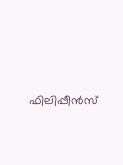ഫിലിപ്പീൻസ്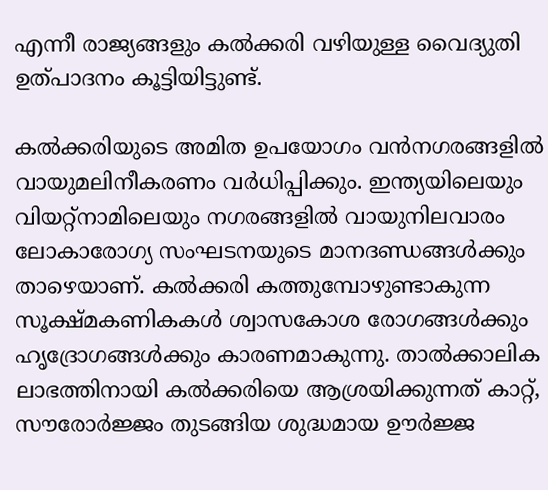എന്നീ രാജ്യങ്ങളും കൽക്കരി വഴിയുള്ള വൈദ്യുതി ഉത്പാദനം കൂട്ടിയിട്ടുണ്ട്.

കൽക്കരിയുടെ അമിത ഉപയോഗം വൻനഗരങ്ങളിൽ വായുമലിനീകരണം വർധിപ്പിക്കും. ഇന്ത്യയിലെയും വിയറ്റ്നാമിലെയും നഗരങ്ങളിൽ വായുനിലവാരം ലോകാരോഗ്യ സംഘടനയുടെ മാനദണ്ഡങ്ങൾക്കും താഴെയാണ്. കൽക്കരി കത്തുമ്പോഴുണ്ടാകുന്ന സൂക്ഷ്മകണികകൾ ശ്വാസകോശ രോഗങ്ങൾക്കും ഹൃദ്രോഗങ്ങൾക്കും കാരണമാകുന്നു. താൽക്കാലിക ലാഭത്തിനായി കൽക്കരിയെ ആശ്രയിക്കുന്നത് കാറ്റ്, സൗരോർജ്ജം തുടങ്ങിയ ശുദ്ധമായ ഊർജ്ജ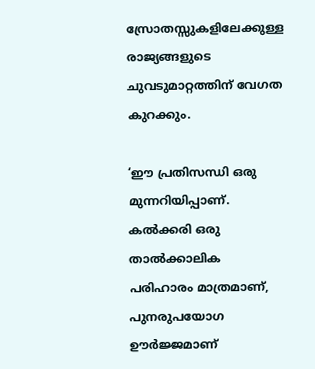സ്രോതസ്സുകളിലേക്കുള്ള രാജ്യങ്ങളുടെ ചുവടുമാറ്റത്തിന് വേഗത കുറക്കും.

‘ഈ പ്രതിസന്ധി ഒരു മുന്നറിയിപ്പാണ്. കൽക്കരി ഒരു താൽക്കാലിക പരിഹാരം മാത്രമാണ്, പുനരുപയോഗ ഊർജ്ജമാണ്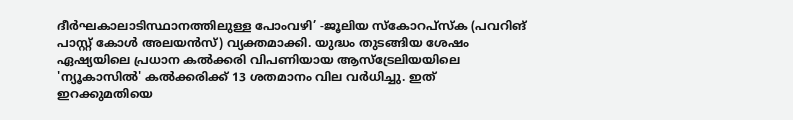ദീർഘകാലാടിസ്ഥാനത്തിലുള്ള പോംവഴി’ -ജൂലിയ സ്കോറപ്‌സ്ക (പവറിങ് പാസ്റ്റ് കോൾ അലയൻസ്) വ്യക്തമാക്കി. യുദ്ധം തുടങ്ങിയ ശേഷം ഏഷ്യയിലെ പ്രധാന കൽക്കരി വിപണിയായ ആസ്‌ട്രേലിയയിലെ 'ന്യൂകാസിൽ' കൽക്കരിക്ക് 13 ശതമാനം വില വർധിച്ചു. ഇത് ഇറക്കുമതിയെ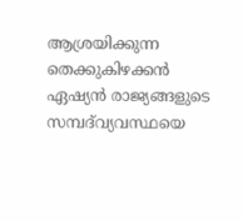ആശ്രയിക്കുന്ന തെക്കുകിഴക്കൻ ഏഷ്യൻ രാജ്യങ്ങളുടെ സമ്പദ്‌വ്യവസ്ഥയെ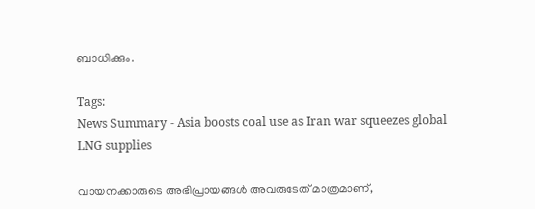ബാധിക്കും.

Tags:
News Summary - Asia boosts coal use as Iran war squeezes global LNG supplies

വായനക്കാരുടെ അഭിപ്രായങ്ങള്‍ അവരുടേത് മാത്രമാണ്,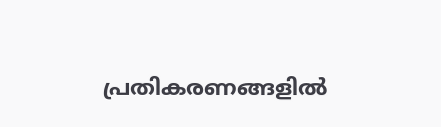പ്രതികരണങ്ങളിൽ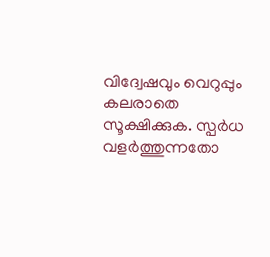വിദ്വേഷവും വെറുപ്പും കലരാതെ സൂക്ഷിക്കുക. സ്പർധ വളർത്തുന്നതോ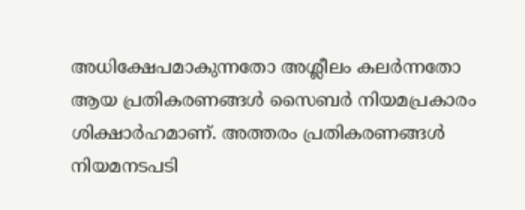അധിക്ഷേപമാകുന്നതോ അശ്ലീലം കലർന്നതോ ആയ പ്രതികരണങ്ങൾ സൈബർ നിയമപ്രകാരം ശിക്ഷാർഹമാണ്. അത്തരം പ്രതികരണങ്ങൾ നിയമനടപടി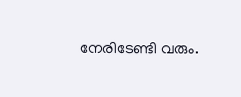നേരിടേണ്ടി വരും.